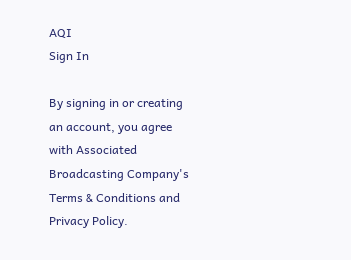AQI
Sign In

By signing in or creating an account, you agree with Associated Broadcasting Company's Terms & Conditions and Privacy Policy.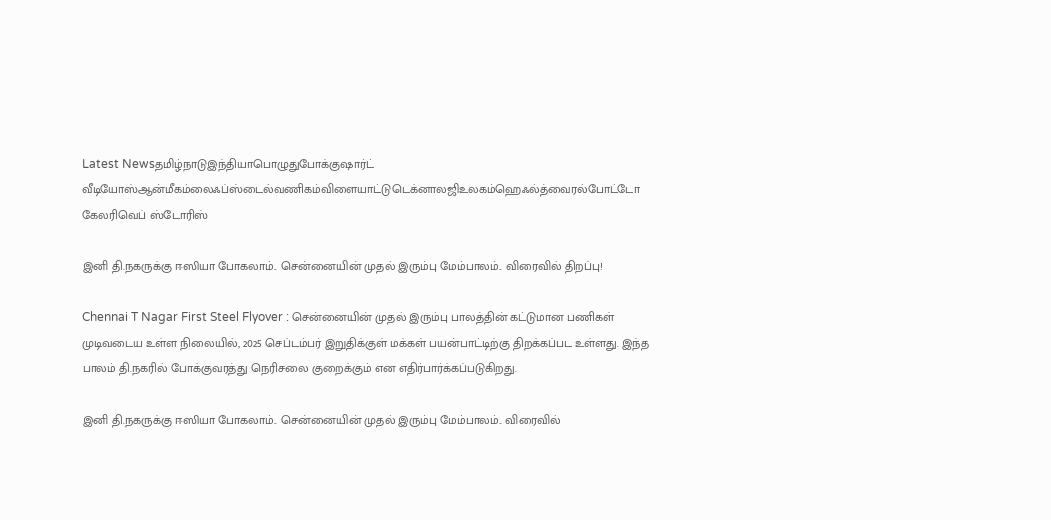Latest Newsதமிழ்நாடுஇந்தியாபொழுதுபோக்குஷார்ட் வீடியோஸ்ஆன்மீகம்லைஃப்ஸ்டைல்வணிகம்விளையாட்டுடெக்னாலஜிஉலகம்ஹெஃல்த்வைரல்போட்டோ கேலரிவெப் ஸ்டோரிஸ்

இனி தி.நகருக்கு ஈஸியா போகலாம்.. சென்னையின் முதல் இரும்பு மேம்பாலம்.. விரைவில் திறப்பு!

Chennai T Nagar First Steel Flyover : சென்னையின் முதல் இரும்பு பாலத்தின் கட்டுமான பணிகள் முடிவடைய உள்ள நிலையில், 2025 செப்டம்பர் இறுதிக்குள் மக்கள் பயன்பாட்டிற்கு திறக்கப்பட உள்ளது. இந்த பாலம் தி.நகரில் போக்குவரத்து நெரிசலை குறைக்கும் என எதிர்பார்க்கப்படுகிறது.

இனி தி.நகருக்கு ஈஸியா போகலாம்.. சென்னையின் முதல் இரும்பு மேம்பாலம்.. விரைவில்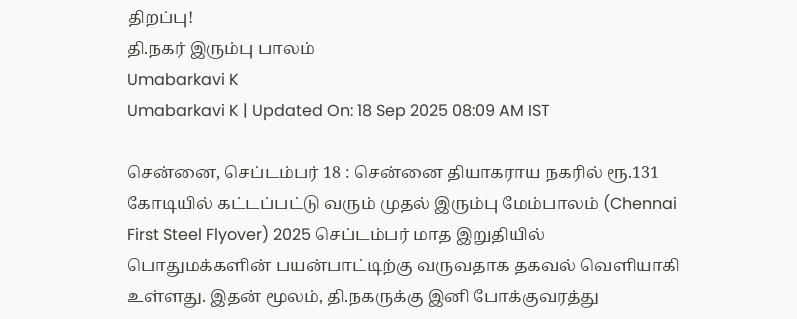திறப்பு!
தி.நகர் இரும்பு பாலம்
Umabarkavi K
Umabarkavi K | Updated On: 18 Sep 2025 08:09 AM IST

சென்னை, செப்டம்பர் 18 : சென்னை தியாகராய நகரில் ரூ.131 கோடியில் கட்டப்பட்டு வரும் முதல் இரும்பு மேம்பாலம் (Chennai First Steel Flyover) 2025 செப்டம்பர் மாத இறுதியில் பொதுமக்களின் பயன்பாட்டிற்கு வருவதாக தகவல் வெளியாகி உள்ளது. இதன் மூலம், தி.நகருக்கு இனி போக்குவரத்து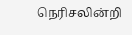நெரிசலின்றி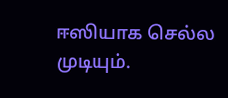ஈஸியாக செல்ல முடியும்.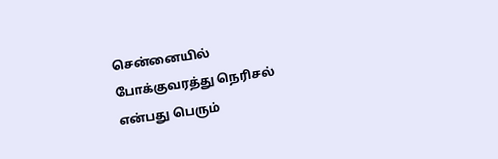சென்னையில் போக்குவரத்து நெரிசல் என்பது பெரும்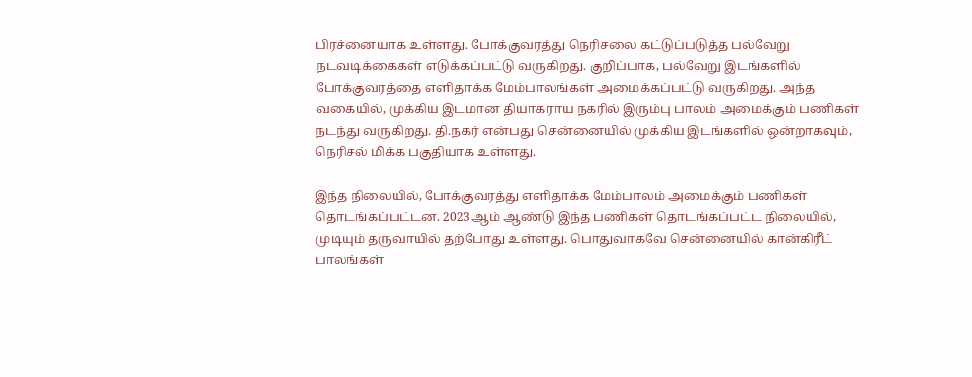பிரச்னையாக உள்ளது. போக்குவரத்து நெரிசலை கட்டுப்படுத்த பல்வேறு நடவடிக்கைகள் எடுக்கப்பட்டு வருகிறது. குறிப்பாக, பல்வேறு இடங்களில் போக்குவரத்தை எளிதாக்க மேம்பாலங்கள் அமைக்கப்பட்டு வருகிறது. அந்த வகையில், முக்கிய இடமான தியாகராய நகரில் இரும்பு பாலம் அமைக்கும் பணிகள் நடந்து வருகிறது. தி.நகர் என்பது சென்னையில் முக்கிய இடங்களில் ஒன்றாகவும், நெரிசல் மிக்க பகுதியாக உள்ளது.

இந்த நிலையில், போக்குவரத்து எளிதாக்க மேம்பாலம் அமைக்கும் பணிகள் தொடங்கப்பட்டன. 2023ஆம் ஆண்டு இந்த பணிகள் தொடங்கப்பட்ட நிலையில், முடியும் தருவாயில் தற்போது உள்ளது. பொதுவாகவே சென்னையில் கான்கிரீட் பாலங்கள்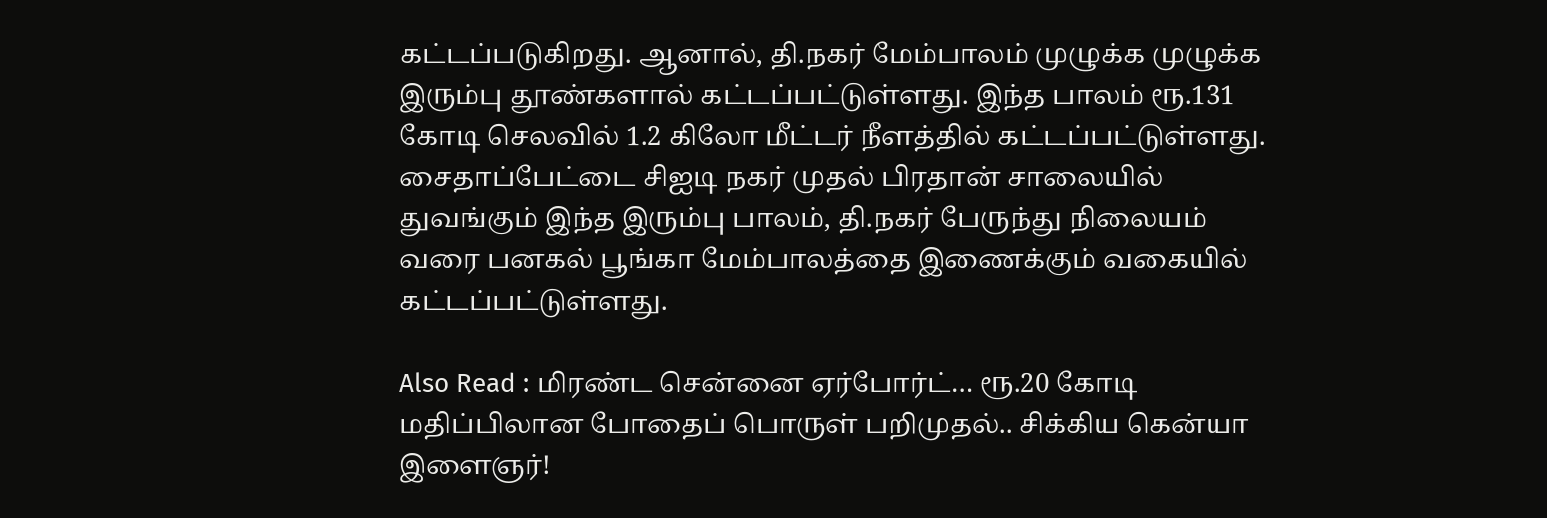கட்டப்படுகிறது. ஆனால், தி.நகர் மேம்பாலம் முழுக்க முழுக்க இரும்பு தூண்களால் கட்டப்பட்டுள்ளது. இந்த பாலம் ரூ.131 கோடி செலவில் 1.2 கிலோ மீட்டர் நீளத்தில் கட்டப்பட்டுள்ளது. சைதாப்பேட்டை சிஐடி நகர் முதல் பிரதான் சாலையில் துவங்கும் இந்த இரும்பு பாலம், தி.நகர் பேருந்து நிலையம் வரை பனகல் பூங்கா மேம்பாலத்தை இணைக்கும் வகையில் கட்டப்பட்டுள்ளது.

Also Read : மிரண்ட சென்னை ஏர்போர்ட்… ரூ.20 கோடி மதிப்பிலான போதைப் பொருள் பறிமுதல்.. சிக்கிய கென்யா இளைஞர்!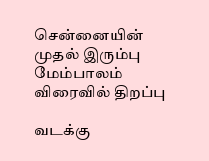சென்னையின் முதல் இரும்பு மேம்பாலம் விரைவில் திறப்பு

வடக்கு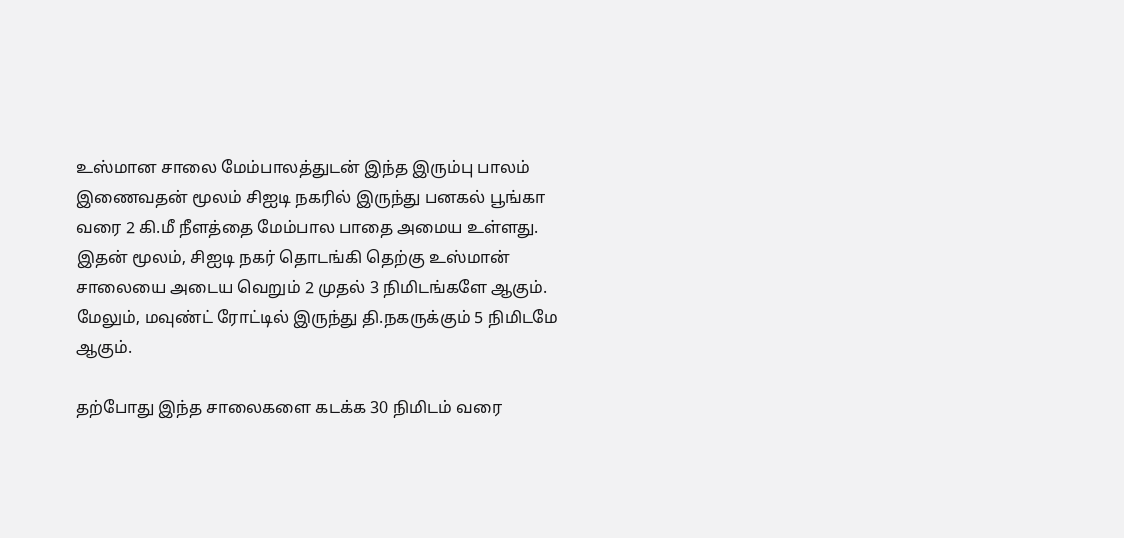உஸ்மான சாலை மேம்பாலத்துடன் இந்த இரும்பு பாலம் இணைவதன் மூலம் சிஐடி நகரில் இருந்து பனகல் பூங்கா வரை 2 கி.மீ நீளத்தை மேம்பால பாதை அமைய உள்ளது. இதன் மூலம், சிஐடி நகர் தொடங்கி தெற்கு உஸ்மான் சாலையை அடைய வெறும் 2 முதல் 3 நிமிடங்களே ஆகும். மேலும், மவுண்ட் ரோட்டில் இருந்து தி.நகருக்கும் 5 நிமிடமே ஆகும்.

தற்போது இந்த சாலைகளை கடக்க 30 நிமிடம் வரை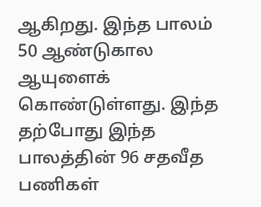ஆகிறது. இந்த பாலம் 50 ஆண்டுகால ஆயுளைக் கொண்டுள்ளது. இந்த தற்போது இந்த பாலத்தின் 96 சதவீத பணிகள்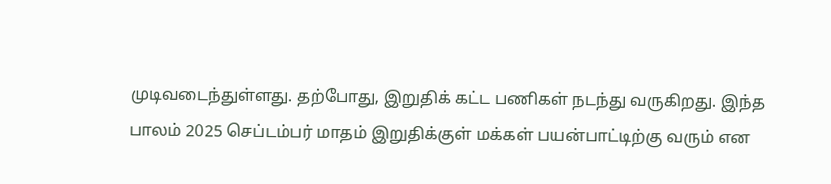முடிவடைந்துள்ளது. தற்போது, இறுதிக் கட்ட பணிகள் நடந்து வருகிறது. இந்த பாலம் 2025 செப்டம்பர் மாதம் இறுதிக்குள் மக்கள் பயன்பாட்டிற்கு வரும் என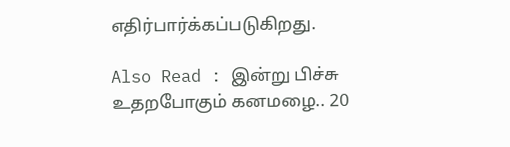எதிர்பார்க்கப்படுகிறது.

Also Read : இன்று பிச்சு உதறபோகும் கனமழை.. 20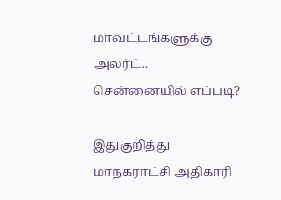மாவட்டங்களுக்கு அலர்ட்.. சென்னையில் எப்படி?

இதுகுறித்து மாநகராட்சி அதிகாரி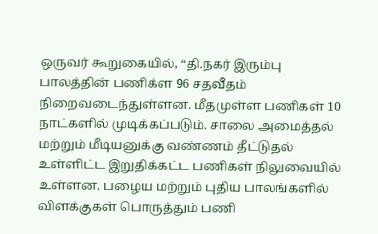ஒருவர் கூறுகையில், “தி.நகர் இரும்பு பாலத்தின் பணிக்ள 96 சதவீதம் நிறைவடைந்துள்ளன. மீதமுள்ள பணிகள் 10 நாட்களில் முடிக்கப்படும். சாலை அமைத்தல் மற்றும் மீடியனுக்கு வண்ணம் தீட்டுதல் உள்ளிட்ட இறுதிக்கட்ட பணிகள் நிலுவையில் உள்ளன. பழைய மற்றும் புதிய பாலங்களில் விளக்குகள் பொருத்தும் பணி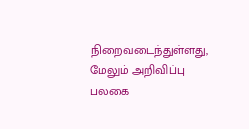நிறைவடைந்துள்ளது, மேலும் அறிவிப்பு பலகை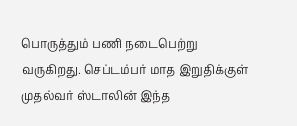பொருத்தும் பணி நடைபெற்று வருகிறது. செப்டம்பர் மாத இறுதிக்குள் முதல்வர் ஸ்டாலின் இந்த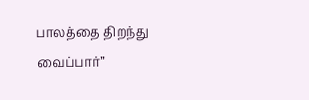பாலத்தை திறந்து வைப்பார்”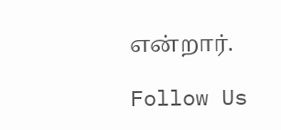என்றார்.

Follow Us